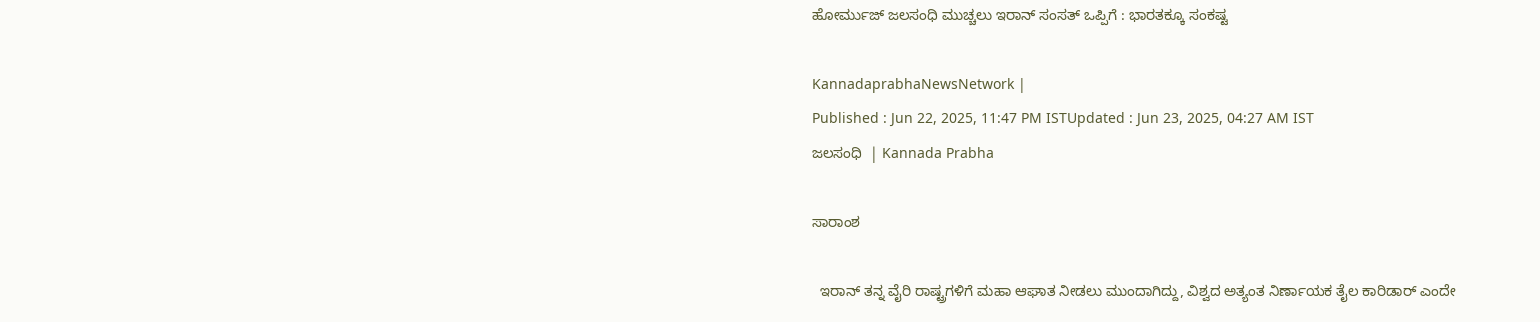ಹೋರ್ಮುಜ್‌ ಜಲಸಂಧಿ ಮುಚ್ಚಲು ಇರಾನ್ ಸಂಸತ್‌ ಒಪ್ಪಿಗೆ : ಭಾರತಕ್ಕೂ ಸಂಕಷ್ಟ

KannadaprabhaNewsNetwork |
Published : Jun 22, 2025, 11:47 PM ISTUpdated : Jun 23, 2025, 04:27 AM IST
ಜಲಸಂಧಿ  | Kannada Prabha

ಸಾರಾಂಶ

  ಇರಾನ್ ತನ್ನ ವೈರಿ ರಾಷ್ಟ್ರಗಳಿಗೆ ಮಹಾ ಆಘಾತ ನೀಡಲು ಮುಂದಾಗಿದ್ದು, ವಿಶ್ವದ ಅತ್ಯಂತ ನಿರ್ಣಾಯಕ ತೈಲ ಕಾರಿಡಾರ್‌ ಎಂದೇ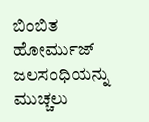ಬಿಂಬಿತ ಹೋರ್ಮುಜ್‌ ಜಲಸಂಧಿಯನ್ನು ಮುಚ್ಚಲು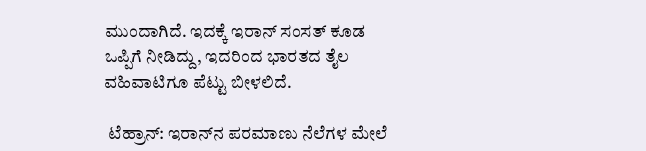ಮುಂದಾಗಿದೆ. ಇದಕ್ಕೆ ಇರಾನ್‌ ಸಂಸತ್‌ ಕೂಡ ಒಪ್ಪಿಗೆ ನೀಡಿದ್ದು, ಇದರಿಂದ ಭಾರತದ ತೈಲ ವಹಿವಾಟಿಗೂ ಪೆಟ್ಟು ಬೀಳಲಿದೆ.

 ಟೆಹ್ರಾನ್‌: ಇರಾನ್‌ನ ಪರಮಾಣು ನೆಲೆಗಳ ಮೇಲೆ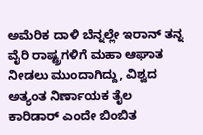ಅಮೆರಿಕ ದಾಳಿ ಬೆನ್ನಲ್ಲೇ ಇರಾನ್ ತನ್ನ ವೈರಿ ರಾಷ್ಟ್ರಗಳಿಗೆ ಮಹಾ ಆಘಾತ ನೀಡಲು ಮುಂದಾಗಿದ್ದು, ವಿಶ್ವದ ಅತ್ಯಂತ ನಿರ್ಣಾಯಕ ತೈಲ ಕಾರಿಡಾರ್‌ ಎಂದೇ ಬಿಂಬಿತ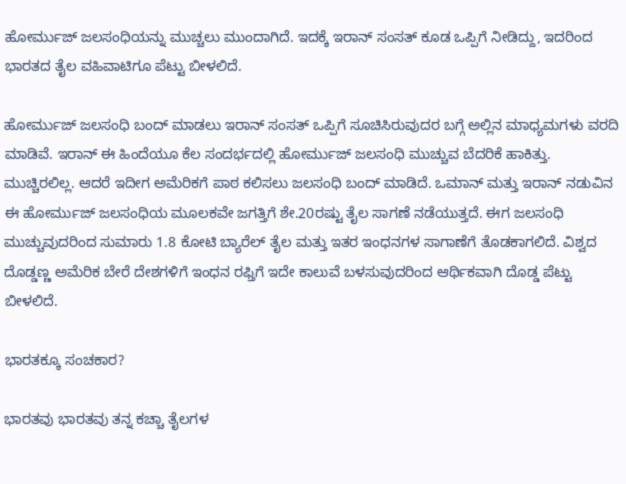ಹೋರ್ಮುಜ್‌ ಜಲಸಂಧಿಯನ್ನು ಮುಚ್ಚಲು ಮುಂದಾಗಿದೆ. ಇದಕ್ಕೆ ಇರಾನ್‌ ಸಂಸತ್‌ ಕೂಡ ಒಪ್ಪಿಗೆ ನೀಡಿದ್ದು, ಇದರಿಂದ ಭಾರತದ ತೈಲ ವಹಿವಾಟಿಗೂ ಪೆಟ್ಟು ಬೀಳಲಿದೆ.

ಹೋರ್ಮುಜ್‌ ಜಲಸಂಧಿ ಬಂದ್ ಮಾಡಲು ಇರಾನ್‌ ಸಂಸತ್‌ ಒಪ್ಪಿಗೆ ಸೂಚಿಸಿರುವುದರ ಬಗ್ಗೆ ಅಲ್ಲಿನ ಮಾಧ್ಯಮಗಳು ವರದಿ ಮಾಡಿವೆ. ಇರಾನ್ ಈ ಹಿಂದೆಯೂ ಕೆಲ ಸಂದರ್ಭದಲ್ಲಿ ಹೋರ್ಮುಜ್ ಜಲಸಂಧಿ ಮುಚ್ಚುವ ಬೆದರಿಕೆ ಹಾಕಿತ್ತು. ಮುಚ್ಚಿರಲಿಲ್ಲ. ಆದರೆ ಇದೀಗ ಅಮೆರಿಕಗೆ ಪಾಠ ಕಲಿಸಲು ಜಲಸಂಧಿ ಬಂದ್‌ ಮಾಡಿದೆ. ಒಮಾನ್ ಮತ್ತು ಇರಾನ್ ನಡುವಿನ ಈ ಹೋರ್ಮುಜ್‌ ಜಲಸಂಧಿಯ ಮೂಲಕವೇ ಜಗತ್ತಿಗೆ ಶೇ.20ರಷ್ಟು ತೈಲ ಸಾಗಣೆ ನಡೆಯುತ್ತದೆ. ಈಗ ಜಲಸಂಧಿ ಮುಚ್ಚುವುದರಿಂದ ಸುಮಾರು 1.8 ಕೋಟಿ ಬ್ಯಾರೆಲ್ ತೈಲ ಮತ್ತು ಇತರ ಇಂಧನಗಳ ಸಾಗಾಣೆಗೆ ತೊಡಕಾಗಲಿದೆ. ವಿಶ್ವದ ದೊಡ್ಡಣ್ಣ ಅಮೆರಿಕ ಬೇರೆ ದೇಶಗಳಿಗೆ ಇಂಧನ ರಫ್ತಿಗೆ ಇದೇ ಕಾಲುವೆ ಬಳಸುವುದರಿಂದ ಆರ್ಥಿಕವಾಗಿ ದೊಡ್ಡ ಪೆಟ್ಟು ಬೀಳಲಿದೆ.

ಭಾರತಕ್ಕೂ ಸಂಚಕಾರ?

ಭಾರತವು ಭಾರತವು ತನ್ನ ಕಚ್ಚಾ ತೈಲಗಳ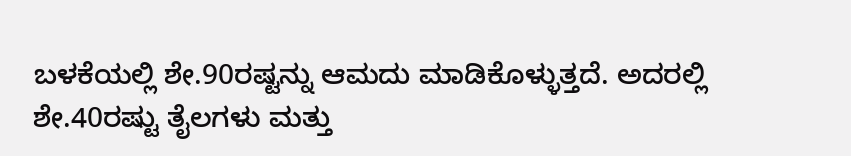ಬಳಕೆಯಲ್ಲಿ ಶೇ.90ರಷ್ಟನ್ನು ಆಮದು ಮಾಡಿಕೊಳ್ಳುತ್ತದೆ. ಅದರಲ್ಲಿ ಶೇ.40ರಷ್ಟು ತೈಲಗಳು ಮತ್ತು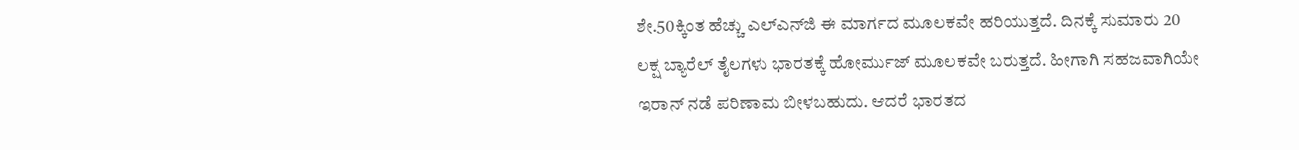ಶೇ.50ಕ್ಕಿಂತ ಹೆಚ್ಚು ಎಲ್‌ಎನ್‌ಜಿ ಈ ಮಾರ್ಗದ ಮೂಲಕವೇ ಹರಿಯುತ್ತದೆ. ದಿನಕ್ಕೆ ಸುಮಾರು 20 ಲಕ್ಷ ಬ್ಯಾರೆಲ್ ತೈಲಗಳು ಭಾರತಕ್ಕೆ ಹೋರ್ಮುಜ್ ಮೂಲಕವೇ ಬರುತ್ತದೆ. ಹೀಗಾಗಿ ಸಹಜವಾಗಿಯೇ ಇರಾನ್ ನಡೆ ಪರಿಣಾಮ ಬೀಳಬಹುದು. ಆದರೆ ಭಾರತದ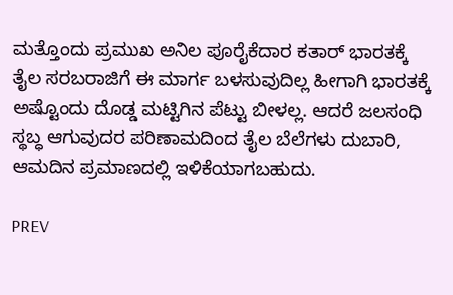ಮತ್ತೊಂದು ಪ್ರಮುಖ ಅನಿಲ ಪೂರೈಕೆದಾರ ಕತಾರ್‌ ಭಾರತಕ್ಕೆ ತೈಲ ಸರಬರಾಜಿಗೆ ಈ ಮಾರ್ಗ ಬಳಸುವುದಿಲ್ಲ ಹೀಗಾಗಿ ಭಾರತಕ್ಕೆ ಅಷ್ಟೊಂದು ದೊಡ್ಡ ಮಟ್ಟಿಗಿನ ಪೆಟ್ಟು ಬೀಳಲ್ಲ. ಆದರೆ ಜಲಸಂಧಿ ಸ್ಥಬ್ಧ ಆಗುವುದರ ಪರಿಣಾಮದಿಂದ ತೈಲ ಬೆಲೆಗಳು ದುಬಾರಿ, ಆಮದಿನ ಪ್ರಮಾಣದಲ್ಲಿ ಇಳಿಕೆಯಾಗಬಹುದು.

PREV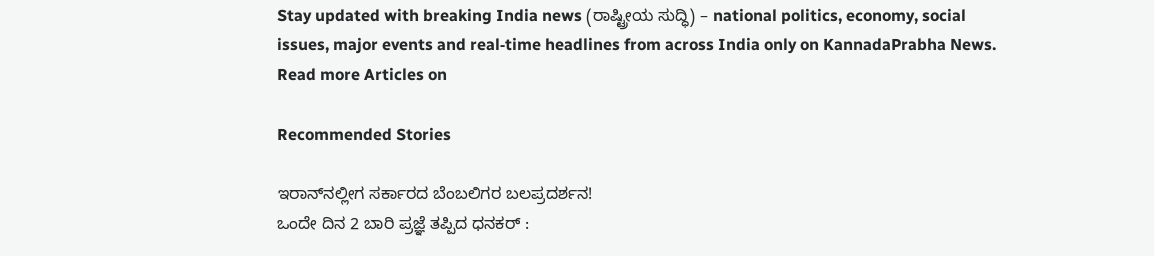Stay updated with breaking India news (ರಾಷ್ಟ್ರೀಯ ಸುದ್ಧಿ) – national politics, economy, social issues, major events and real‑time headlines from across India only on KannadaPrabha News.
Read more Articles on

Recommended Stories

ಇರಾನ್‌ನಲ್ಲೀಗ ಸರ್ಕಾರದ ಬೆಂಬಲಿಗರ ಬಲಪ್ರದರ್ಶನ!
ಒಂದೇ ದಿನ 2 ಬಾರಿ ಪ್ರಜ್ಞೆ ತಪ್ಪಿದ ಧನಕರ್‌ :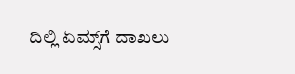ದಿಲ್ಲಿ ಏಮ್ಸ್‌ಗೆ ದಾಖಲು